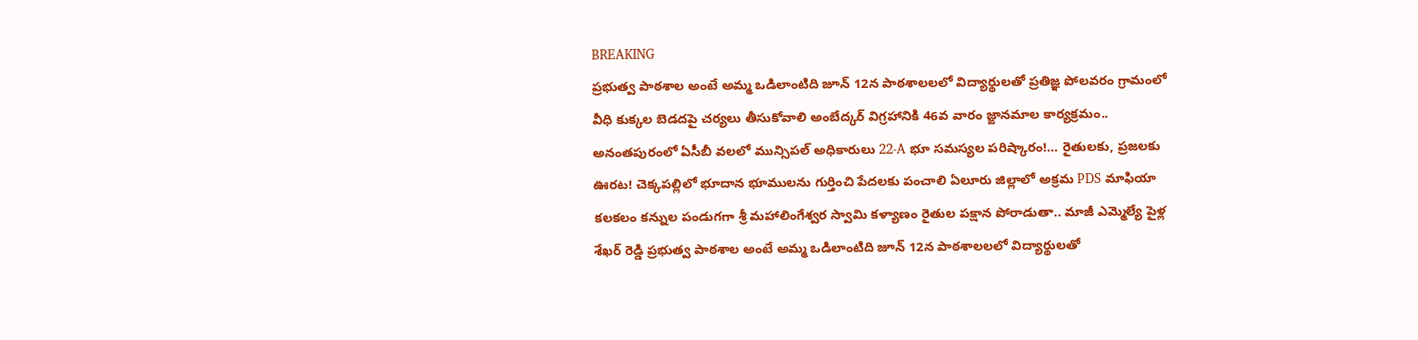BREAKING
ప్రభుత్వ పాఠశాల అంటే అమ్మ ఒడిలాంటిది జూన్ 12న పాఠశాలలలో విద్యార్థులతో ప్రతిజ్ఞ పోలవరం గ్రామంలో వీధి కుక్కల బెడదపై చర్యలు తీసుకోవాలి అంబేద్కర్ విగ్రహానికి 46వ వారం జ్ఙానమాల కార్యక్రమం.. అనంతపురంలో ఏసీబీ వలలో మున్సిపల్ అధికారులు 22-A భూ సమస్యల పరిష్కారం!… రైతులకు, ప్రజలకు ఊరట! చెక్కపల్లిలో భూదాన భూములను గుర్తించి పేదలకు పంచాలి ఏలూరు జిల్లాలో అక్రమ PDS మాఫియా కలకలం కన్నుల పండుగగా శ్రీ మహాలింగేశ్వర స్వామి కళ్యాణం రైతుల పక్షాన పోరాడుతా.. మాజీ ఎమ్మెల్యే పైళ్ల శేఖర్ రెడ్డి ప్రభుత్వ పాఠశాల అంటే అమ్మ ఒడిలాంటిది జూన్ 12న పాఠశాలలలో విద్యార్థులతో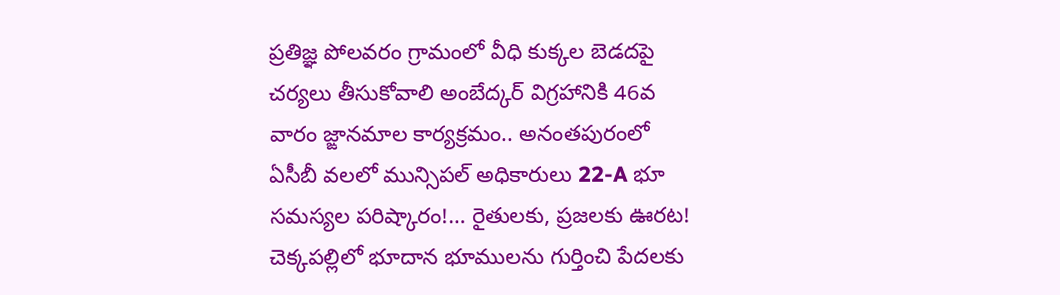ప్రతిజ్ఞ పోలవరం గ్రామంలో వీధి కుక్కల బెడదపై చర్యలు తీసుకోవాలి అంబేద్కర్ విగ్రహానికి 46వ వారం జ్ఙానమాల కార్యక్రమం.. అనంతపురంలో ఏసీబీ వలలో మున్సిపల్ అధికారులు 22-A భూ సమస్యల పరిష్కారం!… రైతులకు, ప్రజలకు ఊరట! చెక్కపల్లిలో భూదాన భూములను గుర్తించి పేదలకు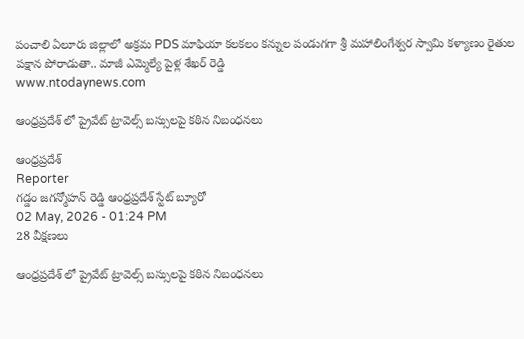పంచాలి ఏలూరు జిల్లాలో అక్రమ PDS మాఫియా కలకలం కన్నుల పండుగగా శ్రీ మహాలింగేశ్వర స్వామి కళ్యాణం రైతుల పక్షాన పోరాడుతా.. మాజీ ఎమ్మెల్యే పైళ్ల శేఖర్ రెడ్డి
www.ntodaynews.com

ఆంధ్రప్రదేశ్ లో ప్రైవేట్ ట్రావెల్స్ బస్సులపై కఠిన నిబంధనలు

ఆంధ్రప్రదేశ్
Reporter
గడ్డం జగన్మోహన్ రెడ్డి ఆంధ్రప్రదేశ్ స్టేట్ బ్యూరో
02 May, 2026 - 01:24 PM
28 వీక్షణలు

ఆంధ్రప్రదేశ్ లో ప్రైవేట్ ట్రావెల్స్ బస్సులపై కఠిన నిబంధనలు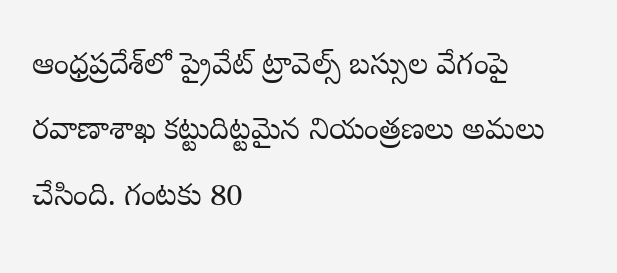ఆంధ్రప్రదేశ్‌లో ప్రైవేట్ ట్రావెల్స్ బస్సుల వేగంపై రవాణాశాఖ కట్టుదిట్టమైన నియంత్రణలు అమలు చేసింది. గంటకు 80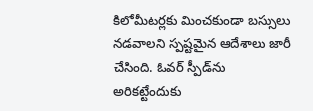కిలోమీటర్లకు మించకుండా బస్సులు నడవాలని స్పష్టమైన ఆదేశాలు జారీ చేసింది. ఓవర్ స్పీడ్‌ను అరికట్టేందుకు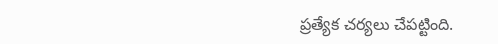ప్రత్యేక చర్యలు చేపట్టింది.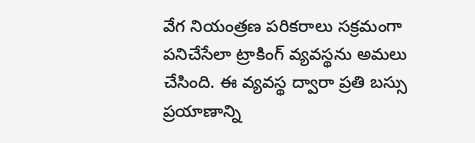వేగ నియంత్రణ పరికరాలు సక్రమంగా పనిచేసేలా ట్రాకింగ్ వ్యవస్థను అమలు చేసింది. ఈ వ్యవస్థ ద్వారా ప్రతి బస్సు ప్రయాణాన్ని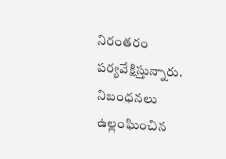నిరంతరం పర్యవేక్షిస్తున్నారు. నిబంధనలు ఉల్లంఘించిన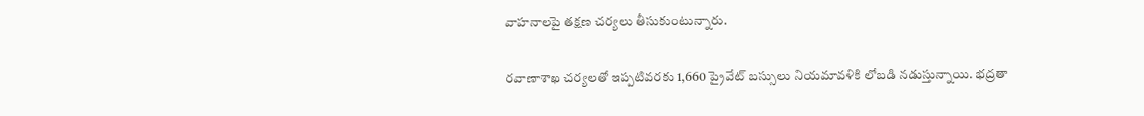వాహనాలపై తక్షణ చర్యలు తీసుకుంటున్నారు.

రవాణాశాఖ చర్యలతో ఇప్పటివరకు 1,660 ప్రైవేట్ బస్సులు నియమావళికి లోబడి నడుస్తున్నాయి. భద్రతా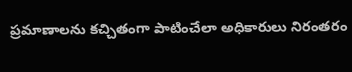ప్రమాణాలను కచ్చితంగా పాటించేలా అధికారులు నిరంతరం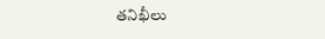తనిఖీలు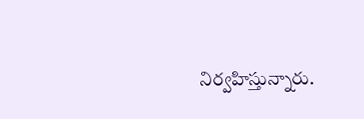నిర్వహిస్తున్నారు.